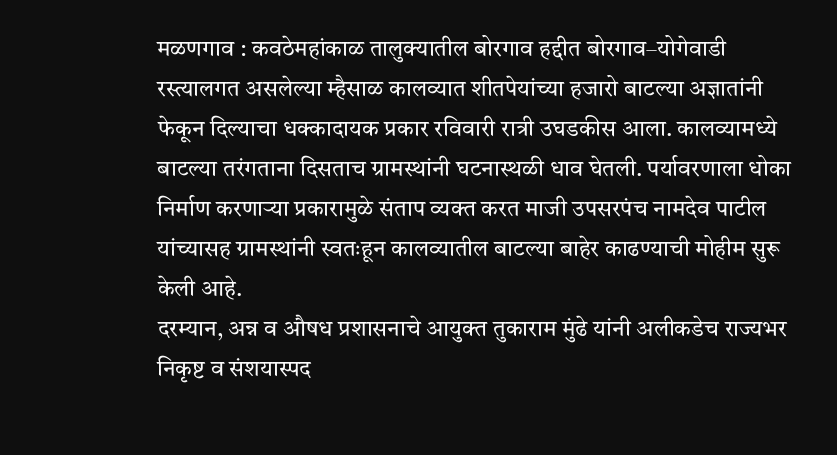मळणगाव : कवठेमहांकाळ तालुक्यातील बोरगाव हद्दीत बोरगाव–योगेवाडी रस्त्यालगत असलेल्या म्हैसाळ कालव्यात शीतपेयांच्या हजारो बाटल्या अज्ञातांनी फेकून दिल्याचा धक्कादायक प्रकार रविवारी रात्री उघडकीस आला. कालव्यामध्ये बाटल्या तरंगताना दिसताच ग्रामस्थांनी घटनास्थळी धाव घेतली. पर्यावरणाला धोका निर्माण करणाऱ्या प्रकारामुळे संताप व्यक्त करत माजी उपसरपंच नामदेव पाटील यांच्यासह ग्रामस्थांनी स्वतःहून कालव्यातील बाटल्या बाहेर काढण्याची मोहीम सुरू केली आहे.
दरम्यान, अन्न व औषध प्रशासनाचे आयुक्त तुकाराम मुंढे यांनी अलीकडेच राज्यभर निकृष्ट व संशयास्पद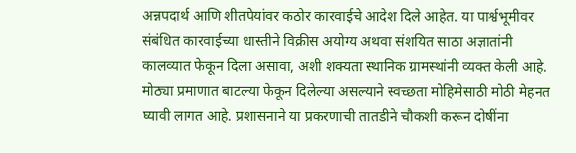अन्नपदार्थ आणि शीतपेयांवर कठोर कारवाईचे आदेश दिले आहेत. या पार्श्वभूमीवर संबंधित कारवाईच्या धास्तीने विक्रीस अयोग्य अथवा संशयित साठा अज्ञातांनी कालव्यात फेकून दिला असावा, अशी शक्यता स्थानिक ग्रामस्थांनी व्यक्त केली आहे.
मोठ्या प्रमाणात बाटल्या फेकून दिलेल्या असल्याने स्वच्छता मोहिमेसाठी मोठी मेहनत घ्यावी लागत आहे. प्रशासनाने या प्रकरणाची तातडीने चौकशी करून दोषींना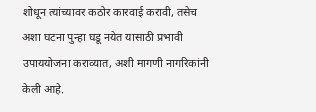शोधून त्यांच्यावर कठोर कारवाई करावी, तसेच अशा घटना पुन्हा घडू नयेत यासाठी प्रभावी उपाययोजना कराव्यात, अशी मागणी नागरिकांनी केली आहे.